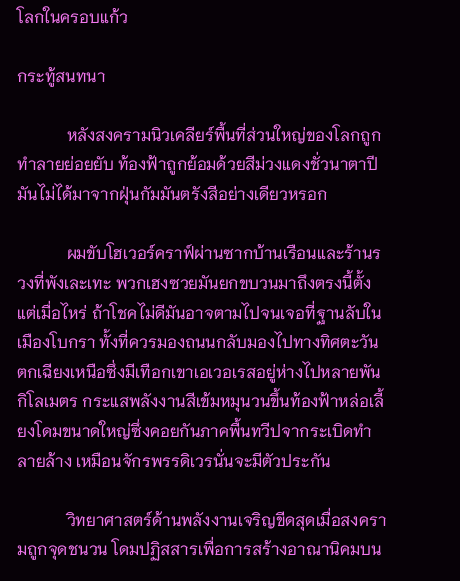โลกในครอบแก้ว

กระทู้สนทนา

            หลังสงครามนิวเคลียร์พื้นที่ส่วนใหญ่ของโลกถูกทำลายย่อยยับ ท้องฟ้าถูกย้อมด้วยสีม่วงแดงชั่วนาตาปี มันไม่ได้มาจากฝุ่นกัมมันตรังสีอย่างเดียวหรอก

            ผมขับโฮเวอร์คราฟ์ผ่านซากบ้านเรือนและร้านรวงที่พังเละเทะ พวกเฮงซวยมันยกขบวนมาถึงตรงนี้ตั้งแต่เมื่อไหร่ ถ้าโชคไม่ดีมันอาจตามไปจนเจอที่ฐานลับในเมืองโบกรา ทั้งที่ควรมองถนนกลับมองไปทางทิศตะวันตกเฉียงเหนือซึ่งมีเทือกเขาเอเวอเรสอยู่ห่างไปหลายพันกิโลเมตร กระแสพลังงานสีเข้มหมุนวนขึ้นท้องฟ้าหล่อเลี้ยงโดมขนาดใหญ่ซึ่งคอยกันภาคพื้นทวีปจากระเบิดทำลายล้าง เหมือนจักรพรรดิเวรนั่นจะมีตัวประกัน

            วิทยาศาสตร์ด้านพลังงานเจริญขีดสุดเมื่อสงครามถูกจุดชนวน โดมปฏิสสารเพื่อการสร้างอาณานิคมบน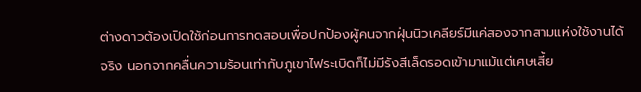ต่างดาวต้องเปิดใช้ก่อนการทดสอบเพื่อปกป้องผู้คนจากฝุ่นนิวเคลียร์มีแค่สองจากสามแห่งใช้งานได้จริง นอกจากคลื่นความร้อนเท่ากับภูเขาไฟระเบิดก็ไม่มีรังสีเล็ดรอดเข้ามาแม้แต่เศษเสี้ย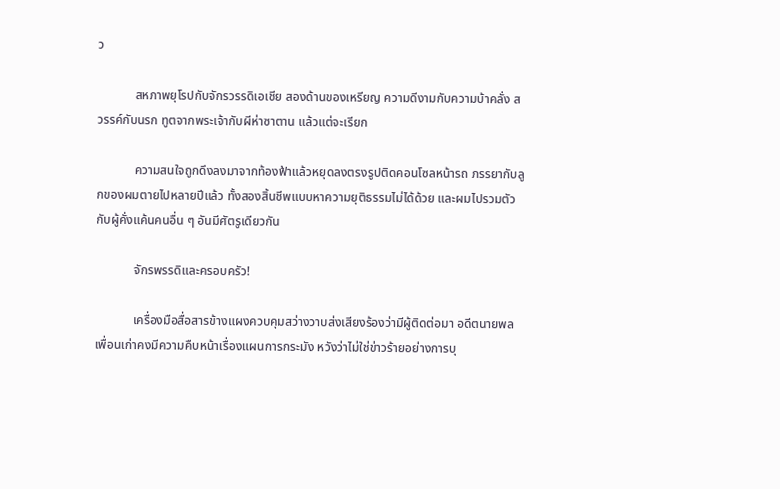ว

            สหภาพยุโรปกับจักรวรรดิเอเชีย สองด้านของเหรียญ ความดีงามกับความบ้าคลั่ง สวรรค์กับนรก ทูตจากพระเจ้ากับผีห่าซาตาน แล้วแต่จะเรียก

            ความสนใจถูกดึงลงมาจากท้องฟ้าแล้วหยุดลงตรงรูปติดคอนโซลหน้ารถ ภรรยากับลูกของผมตายไปหลายปีแล้ว ทั้งสองสิ้นชีพแบบหาความยุติธรรมไม่ได้ด้วย และผมไปรวมตัวกับผู้คั่งแค้นคนอื่น ๆ อันมีศัตรูเดียวกัน

            จักรพรรดิและครอบครัว!

            เครื่องมือสื่อสารข้างแผงควบคุมสว่างวาบส่งเสียงร้องว่ามีผู้ติดต่อมา อดีตนายพลเพื่อนเก่าคงมีความคืบหน้าเรื่องแผนการกระมัง หวังว่าไม่ใช่ข่าวร้ายอย่างการบุ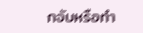กจับหรือทำ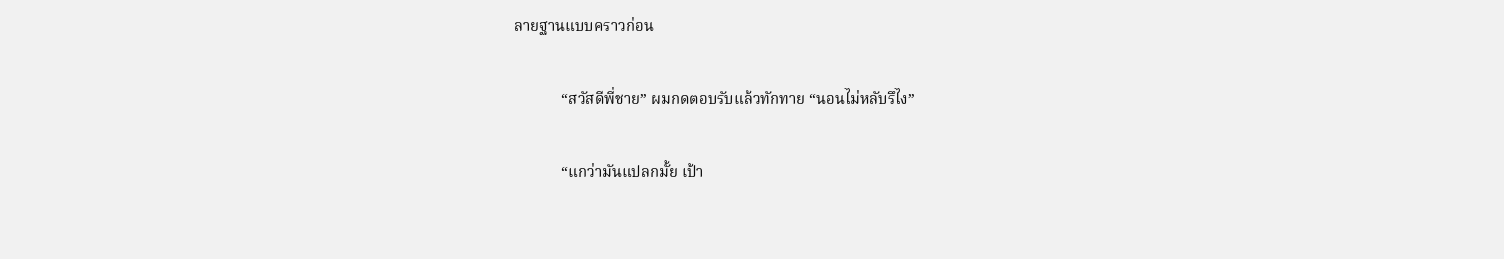ลายฐานแบบคราวก่อน

            “สวัสดีพี่ชาย” ผมกดตอบรับแล้วทักทาย “นอนไม่หลับรึไง”

            “แกว่ามันแปลกมั้ย เป้า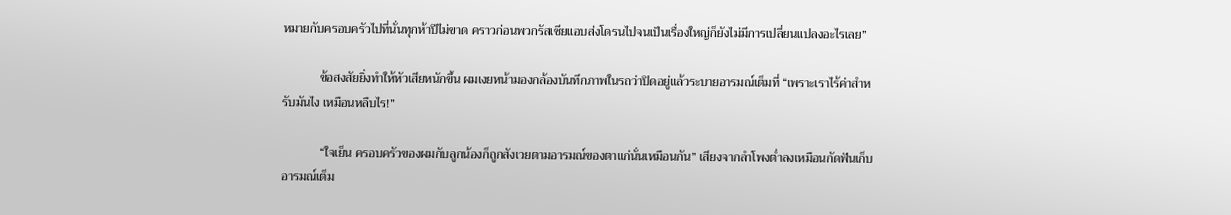หมายกับครอบครัวไปที่นั่นทุกห้าปีไม่ขาด คราวก่อนพวกรัสเซียแอบส่งโดรนไปจนเป็นเรื่องใหญ่ก็ยังไม่มีการเปลี่ยนแปลงอะไรเลย”

            ข้อสงสัยยิ่งทำให้หัวเสียหนักขึ้น ผมเงยหน้ามองกล้องบันทึกภาพในรถว่าปิดอยู่แล้วระบายอารมณ์เต็มที่ “เพราะเราไร้ค่าสำหรับมันไง เหมือนหลืบไร!”

            “ใจเย็น ครอบครัวของผมกับลูกน้องก็ถูกสังเวยตามอารมณ์ของตาแก่นั่นเหมือนกัน” เสียงจากลำโพงต่ำลงเหมือนกัดฟันเก็บอารมณ์เต็ม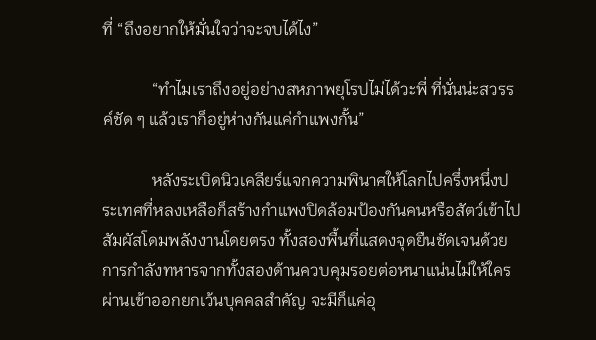ที่ “ถึงอยากให้มั่นใจว่าจะจบได้ไง”

            “ทำไมเราถึงอยู่อย่างสหภาพยุโรปไม่ได้วะพี่ ที่นั่นน่ะสวรรค์ชัด ๆ แล้วเราก็อยู่ห่างกันแค่กำแพงกั้น”

            หลังระเบิดนิวเคลียร์แจกความพินาศให้โลกไปครึ่งหนึ่งประเทศที่หลงเหลือก็สร้างกำแพงปิดล้อมป้องกันคนหรือสัตว์เข้าไปสัมผัสโดมพลังงานโดยตรง ทั้งสองพื้นที่แสดงจุดยืนชัดเจนด้วยการกำลังทหารจากทั้งสองด้านควบคุมรอยต่อหนาแน่นไม่ให้ใครผ่านเข้าออกยกเว้นบุคคลสำคัญ จะมีก็แค่อุ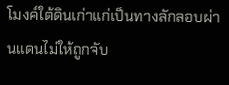โมงค์ใต้ดินเก่าแก่เป็นทางลักลอบผ่านแดนไม่ให้ถูกจับ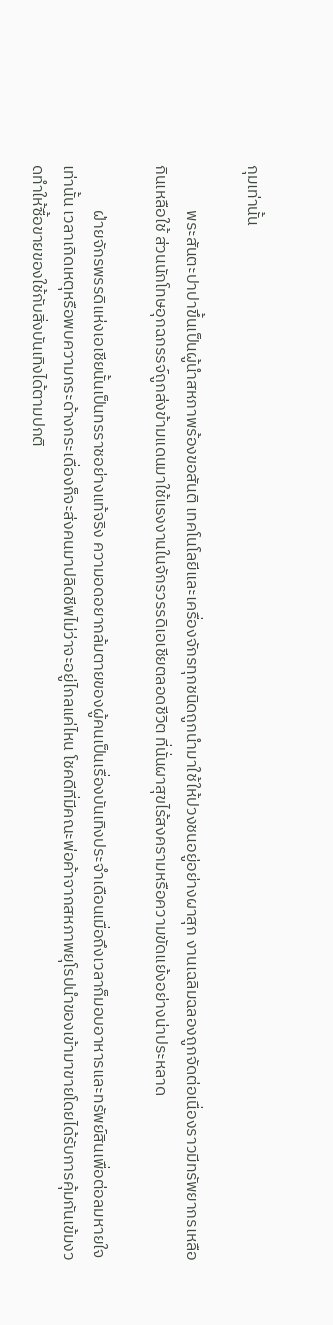กุมเท่านั้น

            พระสันตะปาปาขึ้นเป็นผู้นำสหภาพร้องขอสันติ เทคโนโลยีและเครื่องจักรทุกชนิดถูกนำมาใช้ให้ปวงชนอยู่อย่างผาสุก งานเฉลิมฉลองถูกจัดต่อเนื่องราวมีทรัพยากรเหลือกินเหลือใช้ ส่วนนักโทษอุกฉกรรจ์ถูกส่งข้ามแดนมาใช้แรงงานในจักรวรรดิเอเชียตลอดชีวิต ที่นั่นผาสุขไร้สงครามหรือความขัดแย้งอย่างน่าประหลาด

            ฝ่ายจักรพรรดิแห่งเอเชียนั้นเป็นทรราชอย่างแท้จริง ความอดอยากล้มตายของผู้คนเป็นเรื่องบันเทิงประจำเดือนเมื่อถึงเวลาก็มอบอาหารและทรัพย์สินเพื่อต่อลมหายใจเท่านั้น เวลาเกิดเหตุหรือพบความกระด้างกระเดื่องก็จะส่งคนมาปลิดชีพไม่ว่าจะอยู่ไกลแค่ไหน โชคดีที่มีคณะพ่อค้าจากสหภาพยุโรปนำของเข้ามาขายโดยได้รับการคุ้มกันเข้มงวดทำให้ซื้อขายของใช้กับสิ่งบันเทิงได้ตามปกติ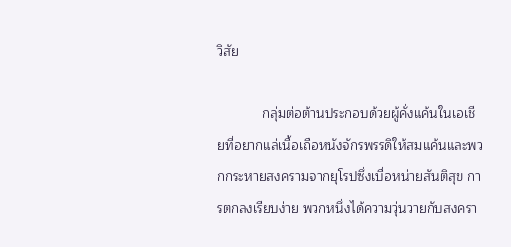วิสัย

            กลุ่มต่อต้านประกอบด้วยผู้คั่งแค้นในเอเชียที่อยากแล่เนื้อเถือหนังจักรพรรดิให้สมแค้นและพวกกระหายสงครามจากยุโรปซึ่งเบื่อหน่ายสันติสุข การตกลงเรียบง่าย พวกหนึ่งได้ความวุ่นวายกับสงครา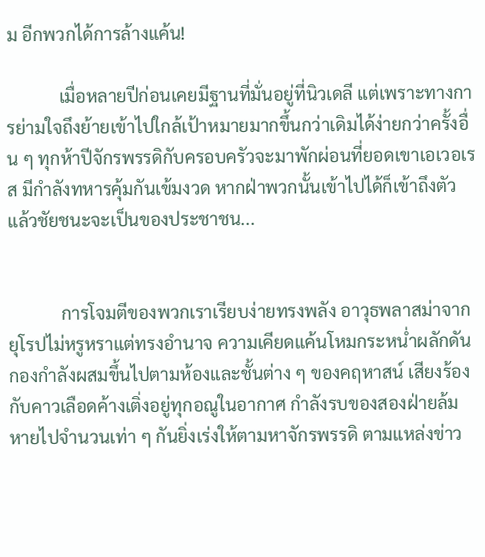ม อีกพวกได้การล้างแค้น!

            เมื่อหลายปีก่อนเคยมีฐานที่มั่นอยู่ที่นิวเดลี แต่เพราะทางการย่ามใจถึงย้ายเข้าไปใกล้เป้าหมายมากขึ้นกว่าเดิมได้ง่ายกว่าครั้งอื่น ๆ ทุกห้าปีจักรพรรดิกับครอบครัวจะมาพักผ่อนที่ยอดเขาเอเวอเรส มีกำลังทหารคุ้มกันเข้มงวด หากฝ่าพวกนั้นเข้าไปได้ก็เข้าถึงตัว แล้วชัยชนะจะเป็นของประชาชน...


            การโจมตีของพวกเราเรียบง่ายทรงพลัง อาวุธพลาสม่าจากยุโรปไม่หรูหราแต่ทรงอำนาจ ความเคียดแค้นโหมกระหน่ำผลักดันกองกำลังผสมขึ้นไปตามห้องและชั้นต่าง ๆ ของคฤหาสน์ เสียงร้องกับคาวเลือดค้างเติ่งอยู่ทุกอณูในอากาศ กำลังรบของสองฝ่ายล้มหายไปจำนวนเท่า ๆ กันยิ่งเร่งให้ตามหาจักรพรรดิ ตามแหล่งข่าว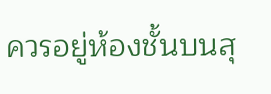ควรอยู่ห้องชั้นบนสุ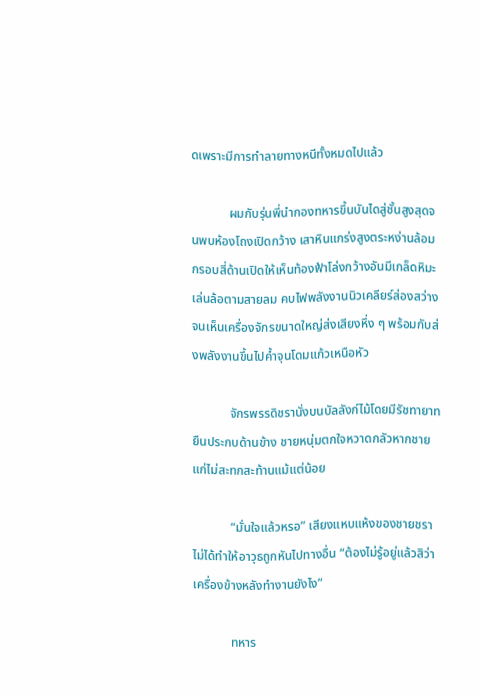ดเพราะมีการทำลายทางหนีทั้งหมดไปแล้ว

            ผมกับรุ่นพี่นำกองทหารขึ้นบันไดสู่ชั้นสูงสุดจนพบห้องโถงเปิดกว้าง เสาหินแกร่งสูงตระหง่านล้อมกรอบสี่ด้านเปิดให้เห็นท้องฟ้าโล่งกว้างอันมีเกล็ดหิมะเล่นล้อตามสายลม คบไฟพลังงานนิวเคลียร์ส่องสว่างจนเห็นเครื่องจักรขนาดใหญ่ส่งเสียงหึ่ง ๆ พร้อมกับส่งพลังงานขึ้นไปค้ำจุนโดมแก้วเหนือหัว

            จักรพรรดิชรานั่งบนบัลลังก์ไม้โดยมีรัชทายาทยืนประกบด้านข้าง ชายหนุ่มตกใจหวาดกลัวหากชายแก่ไม่สะทกสะท้านแม้แต่น้อย

            “มั่นใจแล้วหรอ” เสียงแหบแห้งของชายชราไม่ได้ทำให้อาวุธถูกหันไปทางอื่น “ต้องไม่รู้อยู่แล้วสิว่าเครื่องข้างหลังทำงานยังไง”

            ทหาร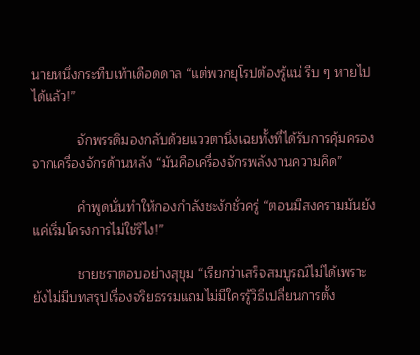นายหนึ่งกระทืบเท้าเดือดดาล “แต่พวกยุโรปต้องรู้แน่ รีบ ๆ หายไปได้แล้ว!”

            จักพรรดิมองกลับด้วยแววตานิ่งเฉยทั้งที่ได้รับการคุ้มครองจากเครื่องจักรด้านหลัง “มันคือเครื่องจักรพลังงานความคิด”

            คำพูดนั่นทำให้กองกำลังชะงักชั่วครู่ “ตอนมีสงครามมันยังแค่เริ่มโครงการไม่ใช่รึไง!”

            ชายชราตอบอย่างสุขุม “เรียกว่าเสร็จสมบูรณ์ไม่ได้เพราะยังไม่มีบทสรุปเรื่องจริยธรรมแถมไม่มีใครรู้วิธีเปลี่ยนการตั้ง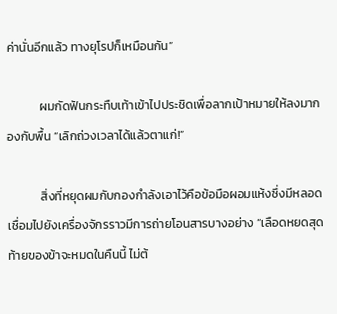ค่านั่นอีกแล้ว ทางยุโรปก็เหมือนกัน”

            ผมกัดฟันกระทืบเท้าเข้าไปประชิดเพื่อลากเป้าหมายให้ลงมากองกับพื้น “เลิกถ่วงเวลาได้แล้วตาแก่!”

            สิ่งที่หยุดผมกับกองกำลังเอาไว้คือข้อมือผอมแห้งซึ่งมีหลอดเชื่อมไปยังเครื่องจักรราวมีการถ่ายโอนสารบางอย่าง “เลือดหยดสุดท้ายของข้าจะหมดในคืนนี้ ไม่ต้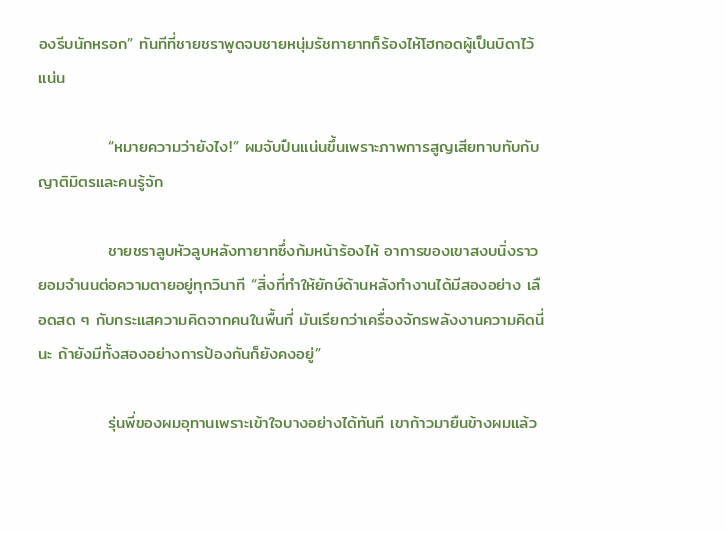องรีบนักหรอก” ทันทีที่ชายชราพูดจบชายหนุ่มรัชทายาทก็ร้องไห้โฮกอดผู้เป็นบิดาไว้แน่น

            “หมายความว่ายังไง!” ผมจับปืนแน่นขึ้นเพราะภาพการสูญเสียทาบทับกับญาติมิตรและคนรู้จัก

            ชายชราลูบหัวลูบหลังทายาทซึ่งก้มหน้าร้องไห้ อาการของเขาสงบนิ่งราวยอมจำนนต่อความตายอยู่ทุกวินาที “สิ่งที่ทำให้ยักษ์ด้านหลังทำงานได้มีสองอย่าง เลือดสด ๆ กับกระแสความคิดจากคนในพื้นที่ มันเรียกว่าเครื่องจักรพลังงานความคิดนี่นะ ถ้ายังมีทั้งสองอย่างการป้องกันก็ยังคงอยู่”

            รุ่นพี่ของผมอุทานเพราะเข้าใจบางอย่างได้ทันที เขาก้าวมายืนข้างผมแล้ว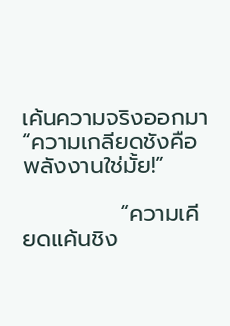เค้นความจริงออกมา “ความเกลียดชังคือพลังงานใช่มั้ย!”

            “ความเคียดแค้นชิง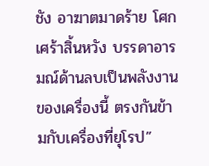ชัง อาฆาตมาดร้าย โศกเศร้าสิ้นหวัง บรรดาอารมณ์ด้านลบเป็นพลังงานของเครื่องนี้ ตรงกันข้ามกับเครื่องที่ยุโรป”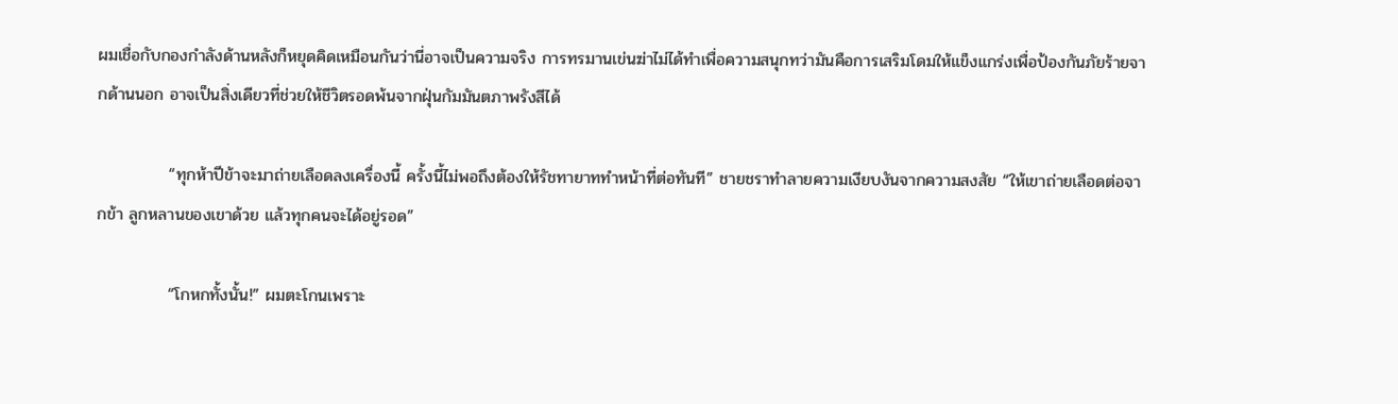ผมเชื่อกับกองกำลังด้านหลังก็หยุดคิดเหมือนกันว่านี่อาจเป็นความจริง การทรมานเข่นฆ่าไม่ได้ทำเพื่อความสนุกทว่ามันคือการเสริมโดมให้แข็งแกร่งเพื่อป้องกันภัยร้ายจากด้านนอก อาจเป็นสิ่งเดียวที่ช่วยให้ชีวิตรอดพ้นจากฝุ่นกัมมันตภาพรังสีได้

            “ทุกห้าปีข้าจะมาถ่ายเลือดลงเครื่องนี้ ครั้งนี้ไม่พอถึงต้องให้รัชทายาททำหน้าที่ต่อทันที” ชายชราทำลายความเงียบงันจากความสงสัย “ให้เขาถ่ายเลือดต่อจากข้า ลูกหลานของเขาด้วย แล้วทุกคนจะได้อยู่รอด”

            “โกหกทั้งนั้น!” ผมตะโกนเพราะ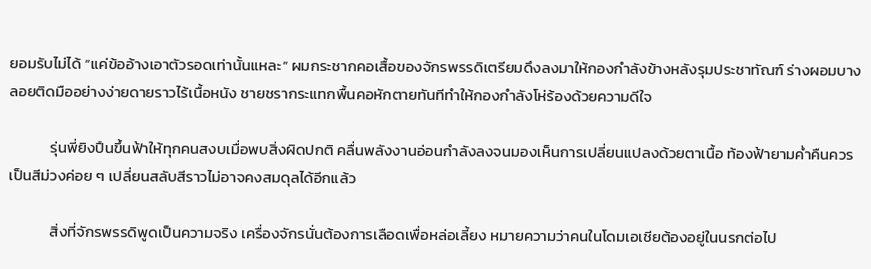ยอมรับไม่ได้ “แค่ข้ออ้างเอาตัวรอดเท่านั้นแหละ” ผมกระชากคอเสื้อของจักรพรรดิเตรียมดึงลงมาให้กองกำลังข้างหลังรุมประชาทัณฑ์ ร่างผอมบางลอยติดมืออย่างง่ายดายราวไร้เนื้อหนัง ชายชรากระแทกพื้นคอหักตายทันทีทำให้กองกำลังโห่ร้องด้วยความดีใจ

            รุ่นพี่ยิงปืนขึ้นฟ้าให้ทุกคนสงบเมื่อพบสิ่งผิดปกติ คลื่นพลังงานอ่อนกำลังลงจนมองเห็นการเปลี่ยนแปลงด้วยตาเนื้อ ท้องฟ้ายามค่ำคืนควรเป็นสีม่วงค่อย ๆ เปลี่ยนสลับสีราวไม่อาจคงสมดุลได้อีกแล้ว

            สิ่งที่จักรพรรดิพูดเป็นความจริง เครื่องจักรนั่นต้องการเลือดเพื่อหล่อเลี้ยง หมายความว่าคนในโดมเอเชียต้องอยู่ในนรกต่อไป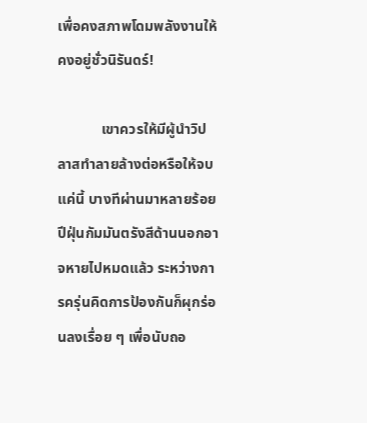เพื่อคงสภาพโดมพลังงานให้คงอยู่ชั่วนิรันดร์!

            เขาควรให้มีผู้นำวิปลาสทำลายล้างต่อหรือให้จบแค่นี้ บางทีผ่านมาหลายร้อยปีฝุ่นกัมมันตรังสีด้านนอกอาจหายไปหมดแล้ว ระหว่างการครุ่นคิดการป้องกันก็ผุกร่อนลงเรื่อย ๆ เพื่อนับถอ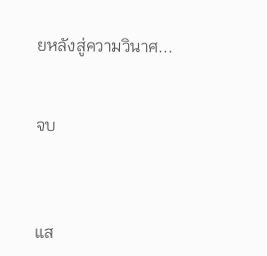ยหลังสู่ความวินาศ...


จบ



แส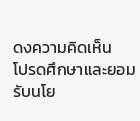ดงความคิดเห็น
โปรดศึกษาและยอมรับนโย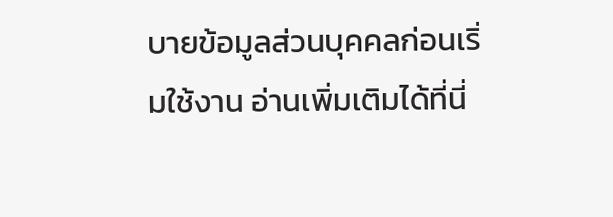บายข้อมูลส่วนบุคคลก่อนเริ่มใช้งาน อ่านเพิ่มเติมได้ที่นี่